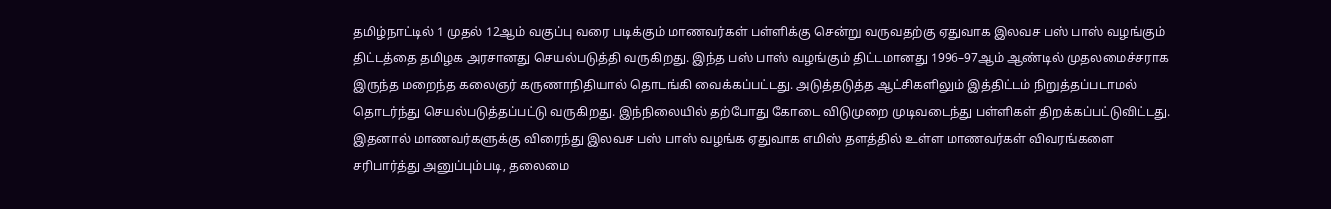தமிழ்நாட்டில் 1 முதல் 12ஆம் வகுப்பு வரை படிக்கும் மாணவர்கள் பள்ளிக்கு சென்று வருவதற்கு ஏதுவாக இலவச பஸ் பாஸ் வழங்கும் திட்டத்தை தமிழக அரசானது செயல்படுத்தி வருகிறது. இந்த பஸ் பாஸ் வழங்கும் திட்டமானது 1996–97ஆம் ஆண்டில் முதலமைச்சராக இருந்த மறைந்த கலைஞர் கருணாநிதியால் தொடங்கி வைக்கப்பட்டது. அடுத்தடுத்த ஆட்சிகளிலும் இத்திட்டம் நிறுத்தப்படாமல் தொடர்ந்து செயல்படுத்தப்பட்டு வருகிறது. இந்நிலையில் தற்போது கோடை விடுமுறை முடிவடைந்து பள்ளிகள் திறக்கப்பட்டுவிட்டது. இதனால் மாணவர்களுக்கு விரைந்து இலவச பஸ் பாஸ் வழங்க ஏதுவாக எமிஸ் தளத்தில் உள்ள மாணவர்கள் விவரங்களை சரிபார்த்து அனுப்பும்படி, தலைமை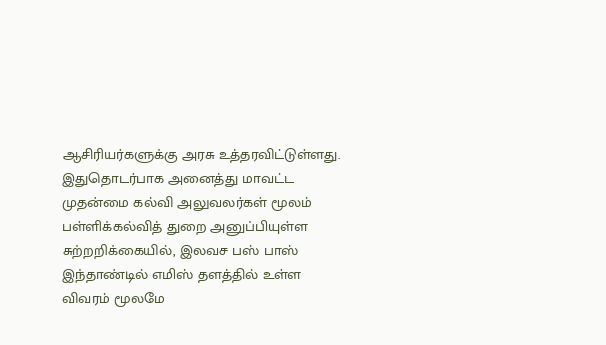ஆசிரியர்களுக்கு அரசு உத்தரவிட்டுள்ளது.
இதுதொடர்பாக அனைத்து மாவட்ட முதன்மை கல்வி அலுவலர்கள் மூலம் பள்ளிக்கல்வித் துறை அனுப்பியுள்ள சுற்றறிக்கையில், இலவச பஸ் பாஸ் இந்தாண்டில் எமிஸ் தளத்தில் உள்ள விவரம் மூலமே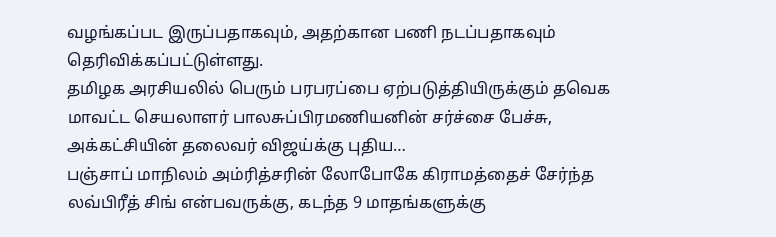வழங்கப்பட இருப்பதாகவும், அதற்கான பணி நடப்பதாகவும் தெரிவிக்கப்பட்டுள்ளது.
தமிழக அரசியலில் பெரும் பரபரப்பை ஏற்படுத்தியிருக்கும் தவெக மாவட்ட செயலாளர் பாலசுப்பிரமணியனின் சர்ச்சை பேச்சு, அக்கட்சியின் தலைவர் விஜய்க்கு புதிய…
பஞ்சாப் மாநிலம் அம்ரித்சரின் லோபோகே கிராமத்தைச் சேர்ந்த லவ்பிரீத் சிங் என்பவருக்கு, கடந்த 9 மாதங்களுக்கு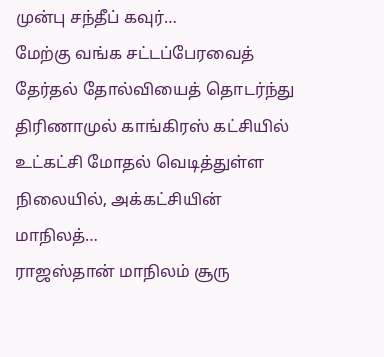முன்பு சந்தீப் கவுர்…
மேற்கு வங்க சட்டப்பேரவைத் தேர்தல் தோல்வியைத் தொடர்ந்து திரிணாமுல் காங்கிரஸ் கட்சியில் உட்கட்சி மோதல் வெடித்துள்ள நிலையில், அக்கட்சியின் மாநிலத்…
ராஜஸ்தான் மாநிலம் சூரு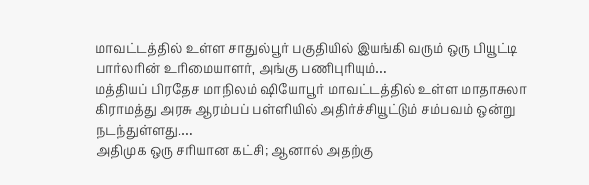மாவட்டத்தில் உள்ள சாதுல்பூர் பகுதியில் இயங்கி வரும் ஒரு பியூட்டி பார்லரின் உரிமையாளர், அங்கு பணிபுரியும்…
மத்தியப் பிரதேச மாநிலம் ஷியோபூர் மாவட்டத்தில் உள்ள மாதாசுலா கிராமத்து அரசு ஆரம்பப் பள்ளியில் அதிர்ச்சியூட்டும் சம்பவம் ஒன்று நடந்துள்ளது.…
அதிமுக ஒரு சரியான கட்சி; ஆனால் அதற்கு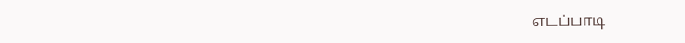எடப்பாடி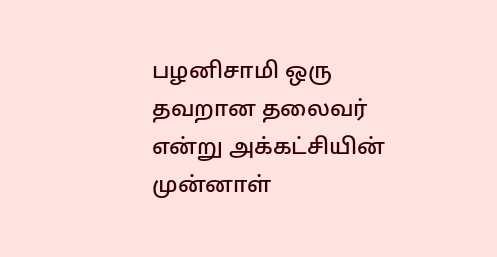பழனிசாமி ஒரு தவறான தலைவர் என்று அக்கட்சியின் முன்னாள்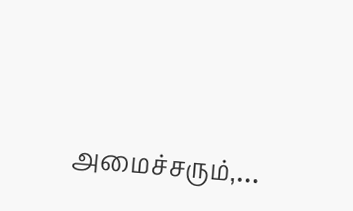அமைச்சரும்,…